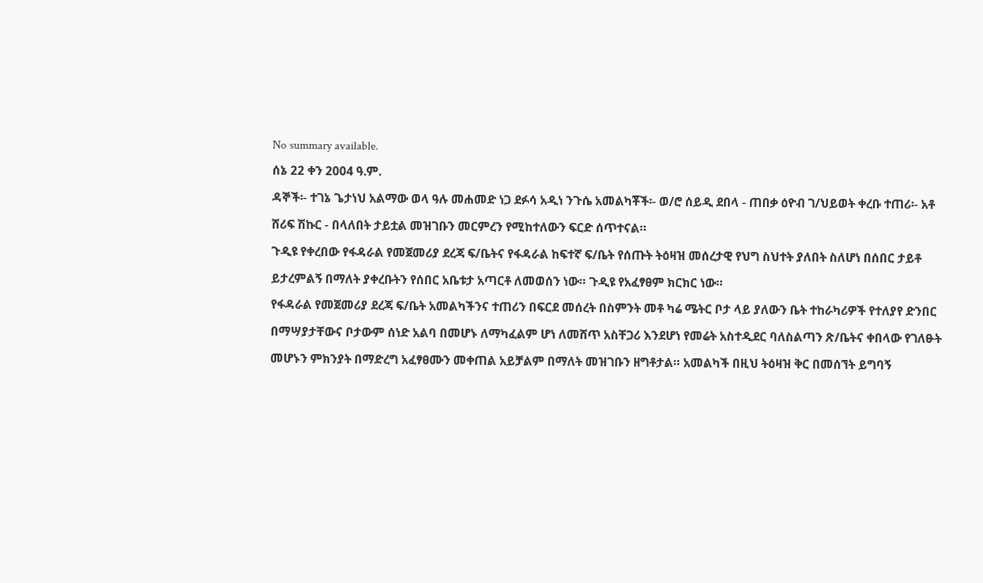No summary available.
ሰኔ 22 ቀን 2004 ዓ.ም.
ዳኞች፡- ተገኔ ጌታነህ አልማው ወላ ዓሉ መሐመድ ነጋ ደፉሳ አዲነ ንጉሴ አመልካቾች፡- ወ/ሮ ሰይዲ ደበላ - ጠበቃ ዕዮብ ገ/ህይወት ቀረቡ ተጠሪ፡- አቶ ሸሪፍ ሽኩር - በላለበት ታይቷል መዝገቡን መርምረን የሚከተለውን ፍርድ ሰጥተናል።
ጉዲዩ የቀረበው የፋዳራል የመጀመሪያ ደረጃ ፍ/ቤትና የፋዳራል ከፍተኛ ፍ/ቤት የሰጡት ትዕዛዝ መሰረታዊ የህግ ስህተት ያለበት ስለሆነ በሰበር ታይቶ ይታረምልኝ በማለት ያቀረቡትን የሰበር አቤቱታ አጣርቶ ለመወሰን ነው። ጉዲዩ የአፈፃፀም ክርክር ነው።
የፋዳራል የመጀመሪያ ደረጃ ፍ/ቤት አመልካችንና ተጠሪን በፍርደ መሰረት በስምንት መቶ ካሬ ሜትር ቦታ ላይ ያለውን ቤት ተከራካሪዎች የተለያየ ድንበር በማሣያታቸውና ቦታውም ሰነድ አልባ በመሆኑ ለማካፈልም ሆነ ለመሸጥ አስቸጋሪ እንደሆነ የመሬት አስተዲደር ባለስልጣን ጽ/ቤትና ቀበላው የገለፁት መሆኑን ምክንያት በማድረግ አፈፃፀሙን መቀጠል አይቻልም በማለት መዝገቡን ዘግቶታል። አመልካች በዚህ ትዕዛዝ ቅር በመሰኘት ይግባኝ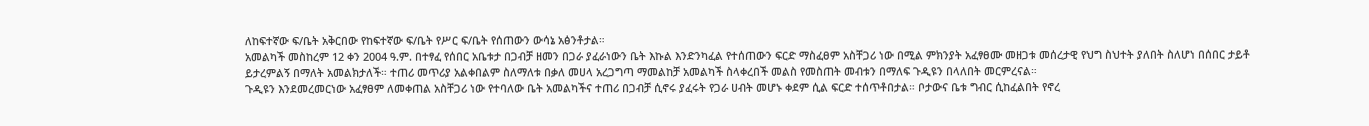ለከፍተኛው ፍ/ቤት አቅርበው የከፍተኛው ፍ/ቤት የሥር ፍ/ቤት የሰጠውን ውሳኔ አፅንቶታል።
አመልካች መስከረም 12 ቀን 2004 ዓ.ም. በተፃፈ የሰበር አቤቱታ በጋብቻ ዘመን በጋራ ያፈራነውን ቤት እኩል እንድንካፈል የተሰጠውን ፍርድ ማስፈፀም አስቸጋሪ ነው በሚል ምክንያት አፈፃፀሙ መዘጋቱ መሰረታዊ የህግ ስህተት ያለበት ስለሆነ በሰበር ታይቶ ይታረምልኝ በማለት አመልክታለች። ተጠሪ መጥሪያ አልቀበልም ስለማለቱ በቃለ መሀላ አረጋግጣ ማመልከቻ አመልካች ስላቀረበች መልስ የመስጠት መብቱን በማለፍ ጉዲዩን በላለበት መርምረናል።
ጉዲዩን እንደመረመርነው አፈፃፀም ለመቀጠል አስቸጋሪ ነው የተባለው ቤት አመልካችና ተጠሪ በጋብቻ ሲኖሩ ያፈሩት የጋራ ሀብት መሆኑ ቀደም ሲል ፍርድ ተሰጥቶበታል። ቦታውና ቤቱ ግብር ሲከፈልበት የኖረ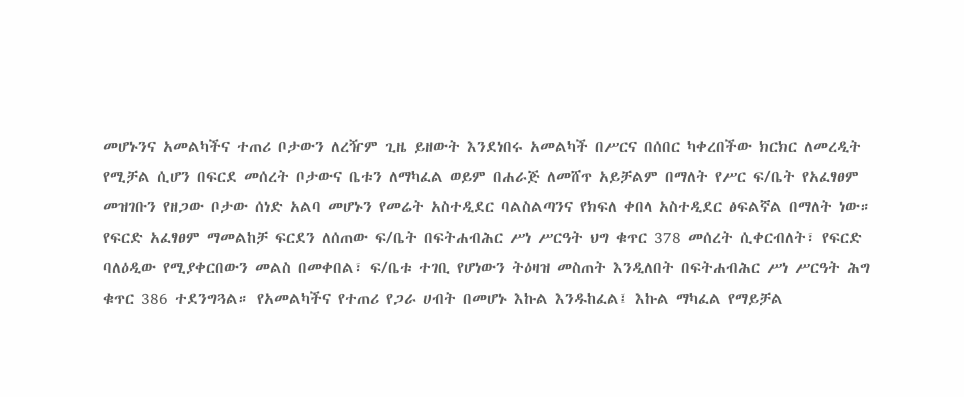መሆኑንና አመልካችና ተጠሪ ቦታውን ለረዥም ጊዜ ይዘውት እንደነበሩ አመልካች በሥርና በሰበር ካቀረበችው ክርክር ለመረዲት የሚቻል ሲሆን በፍርደ መሰረት ቦታውና ቤቱን ለማካፈል ወይም በሐራጅ ለመሸጥ አይቻልም በማለት የሥር ፍ/ቤት የአፈፃፀም መዝገቡን የዘጋው ቦታው ሰነድ አልባ መሆኑን የመሬት አስተዲደር ባልስልጣንና የክፍለ ቀበላ አስተዲደር ፅፍልኛል በማለት ነው።
የፍርድ አፈፃፀም ማመልከቻ ፍርደን ለሰጠው ፍ/ቤት በፍትሐብሕር ሥነ ሥርዓት ህግ ቁጥር 378 መሰረት ሲቀርብለት፣ የፍርድ ባለዕዲው የሚያቀርበውን መልስ በመቀበል፣ ፍ/ቤቱ ተገቢ የሆነውን ትዕዛዝ መስጠት እንዲለበት በፍትሐብሕር ሥነ ሥርዓት ሕግ ቁጥር 386 ተደንግጓል። የአመልካችና የተጠሪ የጋራ ሀብት በመሆኑ እኩል እንዱከፈል፤ እኩል ማካፈል የማይቻል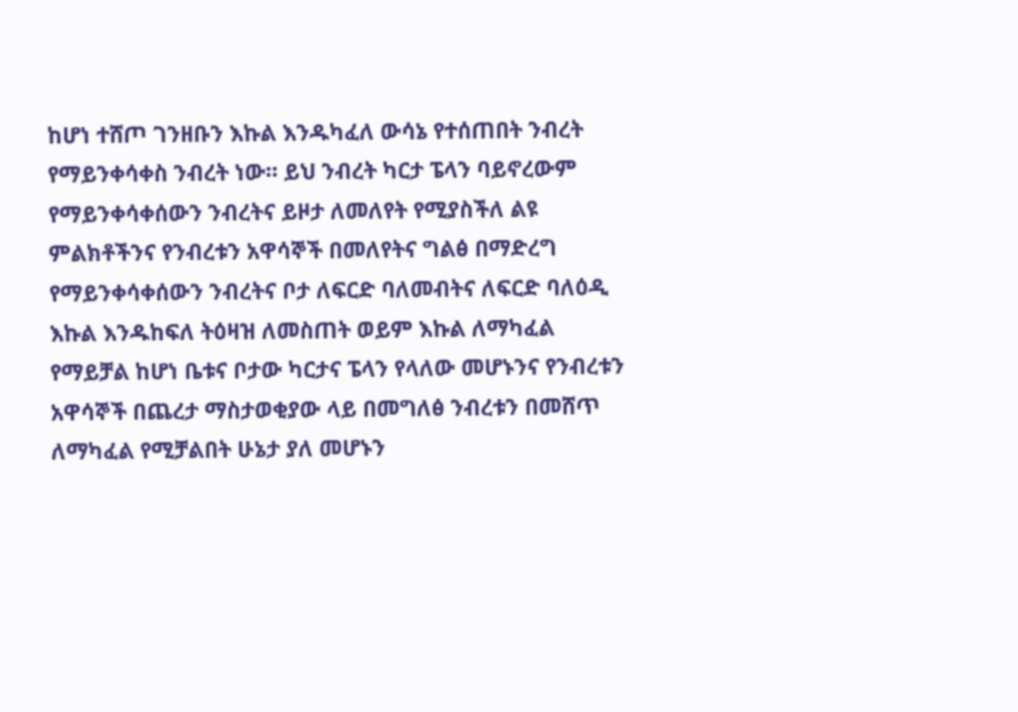ከሆነ ተሸጦ ገንዘቡን እኩል እንዱካፈለ ውሳኔ የተሰጠበት ንብረት የማይንቀሳቀስ ንብረት ነው። ይህ ንብረት ካርታ ፔላን ባይኖረውም የማይንቀሳቀሰውን ንብረትና ይዞታ ለመለየት የሚያስችለ ልዩ ምልክቶችንና የንብረቱን አዋሳኞች በመለየትና ግልፅ በማድረግ የማይንቀሳቀሰውን ንብረትና ቦታ ለፍርድ ባለመብትና ለፍርድ ባለዕዲ እኩል እንዱከፍለ ትዕዛዝ ለመስጠት ወይም እኩል ለማካፈል የማይቻል ከሆነ ቤቱና ቦታው ካርታና ፔላን የላለው መሆኑንና የንብረቱን አዋሳኞች በጨረታ ማስታወቂያው ላይ በመግለፅ ንብረቱን በመሸጥ ለማካፈል የሚቻልበት ሁኔታ ያለ መሆኑን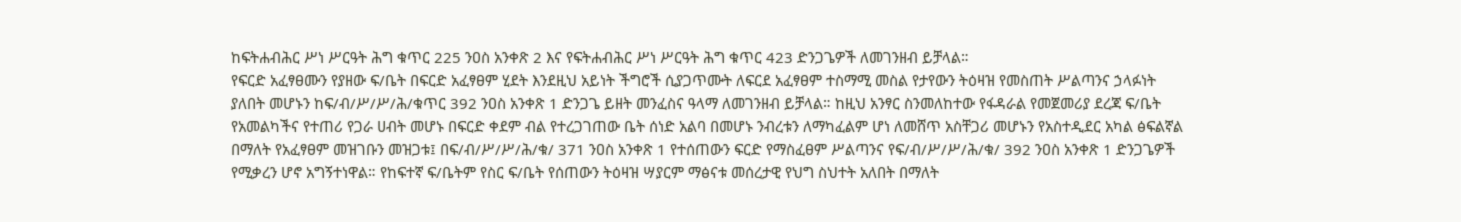ከፍትሐብሕር ሥነ ሥርዓት ሕግ ቁጥር 225 ንዐስ አንቀጽ 2 እና የፍትሐብሕር ሥነ ሥርዓት ሕግ ቁጥር 423 ድንጋጌዎች ለመገንዘብ ይቻላል።
የፍርድ አፈፃፀሙን የያዘው ፍ/ቤት በፍርድ አፈፃፀም ሂደት እንደዚህ አይነት ችግሮች ሲያጋጥሙት ለፍርደ አፈፃፀም ተስማሚ መስል የታየውን ትዕዛዝ የመስጠት ሥልጣንና ኃላፉነት ያለበት መሆኑን ከፍ/ብ/ሥ/ሥ/ሕ/ቁጥር 392 ንዐስ አንቀጽ 1 ድንጋጌ ይዘት መንፈስና ዓላማ ለመገንዘብ ይቻላል። ከዚህ አንፃር ስንመለከተው የፋዳራል የመጀመሪያ ደረጃ ፍ/ቤት የአመልካችና የተጠሪ የጋራ ሀብት መሆኑ በፍርድ ቀደም ብል የተረጋገጠው ቤት ሰነድ አልባ በመሆኑ ንብረቱን ለማካፈልም ሆነ ለመሸጥ አስቸጋሪ መሆኑን የአስተዲደር አካል ፅፍልኛል በማለት የአፈፃፀም መዝገቡን መዝጋቱ፤ በፍ/ብ/ሥ/ሥ/ሕ/ቁ/ 371 ንዐስ አንቀጽ 1 የተሰጠውን ፍርድ የማስፈፀም ሥልጣንና የፍ/ብ/ሥ/ሥ/ሕ/ቁ/ 392 ንዐስ አንቀጽ 1 ድንጋጌዎች የሚቃረን ሆኖ አግኝተነዋል። የከፍተኛ ፍ/ቤትም የስር ፍ/ቤት የሰጠውን ትዕዛዝ ሣያርም ማፅናቱ መሰረታዊ የህግ ስህተት አለበት በማለት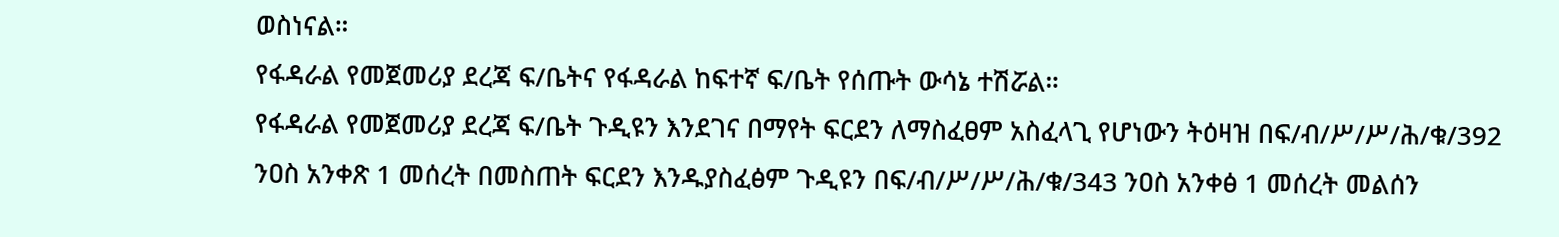ወስነናል።
የፋዳራል የመጀመሪያ ደረጃ ፍ/ቤትና የፋዳራል ከፍተኛ ፍ/ቤት የሰጡት ውሳኔ ተሽሯል።
የፋዳራል የመጀመሪያ ደረጃ ፍ/ቤት ጉዲዩን እንደገና በማየት ፍርደን ለማስፈፀም አስፈላጊ የሆነውን ትዕዛዝ በፍ/ብ/ሥ/ሥ/ሕ/ቁ/392 ንዐስ አንቀጽ 1 መሰረት በመስጠት ፍርደን እንዱያስፈፅም ጉዲዩን በፍ/ብ/ሥ/ሥ/ሕ/ቁ/343 ንዐስ አንቀፅ 1 መሰረት መልሰን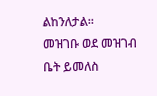ልከንለታል።
መዝገቡ ወደ መዝገብ ቤት ይመለስ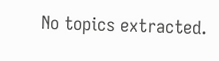No topics extracted.